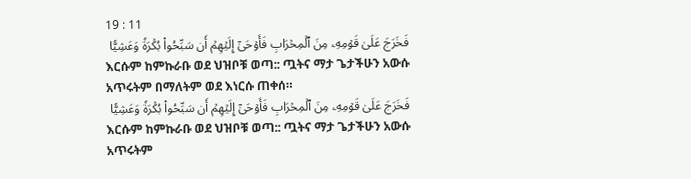19 : 11
فَخَرَجَ عَلَىٰ قَوۡمِهِۦ مِنَ ٱلۡمِحۡرَابِ فَأَوۡحَىٰٓ إِلَيۡهِمۡ أَن سَبِّحُواْ بُكۡرَةٗ وَعَشِيّٗا
እርሱም ከምኩራቡ ወደ ህዝቦቹ ወጣ:: ጧትና ማታ ጌታችሁን አውሱ አጥሩትም በማለትም ወደ እነርሱ ጠቀሰ።
فَخَرَجَ عَلَىٰ قَوۡمِهِۦ مِنَ ٱلۡمِحۡرَابِ فَأَوۡحَىٰٓ إِلَيۡهِمۡ أَن سَبِّحُواْ بُكۡرَةٗ وَعَشِيّٗا
እርሱም ከምኩራቡ ወደ ህዝቦቹ ወጣ:: ጧትና ማታ ጌታችሁን አውሱ አጥሩትም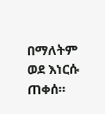በማለትም ወደ እነርሱ ጠቀሰ።